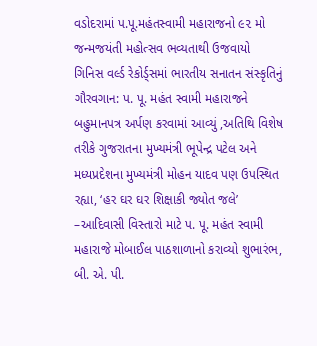વડોદરામાં પ.પૂ.મહંતસ્વામી મહારાજનો ૯૨ મો જન્મજયંતી મહોત્સવ ભવ્યતાથી ઉજવાયો
ગિનિસ વર્લ્ડ રેકોર્ડ્સમાં ભારતીય સનાતન સંસ્કૃતિનું ગૌરવગાન: પ. પૂ. મહંત સ્વામી મહારાજને બહુમાનપત્ર અર્પણ કરવામાં આવ્યું ,અતિથિ વિશેષ તરીકે ગુજરાતના મુખ્યમંત્રી ભૂપેન્દ્ર પટેલ અને મધ્યપ્રદેશના મુખ્યમંત્રી મોહન યાદવ પણ ઉપસ્થિત રહ્યા, ‘હર ઘર ઘર શિક્ષાકી જ્યોત જલે’ –આદિવાસી વિસ્તારો માટે પ. પૂ. મહંત સ્વામી મહારાજે મોબાઈલ પાઠશાળાનો કરાવ્યો શુભારંભ, બી. એ. પી.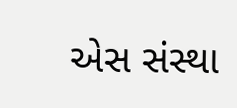એસ સંસ્થા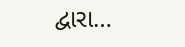દ્વારા…